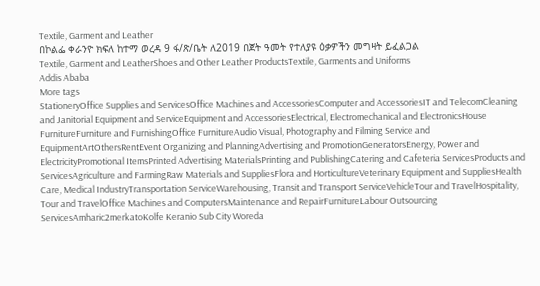Textile, Garment and Leather
በኮልፌ ቀራንዮ ክፍለ ከተማ ወረዳ 9 ፋ/ጽ/ቤት ለ2019 በጀት ዓመት የተለያዩ ዕቃዎችን መግዛት ይፈልጋል
Textile, Garment and LeatherShoes and Other Leather ProductsTextile, Garments and Uniforms
Addis Ababa
More tags
StationeryOffice Supplies and ServicesOffice Machines and AccessoriesComputer and AccessoriesIT and TelecomCleaning and Janitorial Equipment and ServiceEquipment and AccessoriesElectrical, Electromechanical and ElectronicsHouse FurnitureFurniture and FurnishingOffice FurnitureAudio Visual, Photography and Filming Service and EquipmentArtOthersRentEvent Organizing and PlanningAdvertising and PromotionGeneratorsEnergy, Power and ElectricityPromotional ItemsPrinted Advertising MaterialsPrinting and PublishingCatering and Cafeteria ServicesProducts and ServicesAgriculture and FarmingRaw Materials and SuppliesFlora and HorticultureVeterinary Equipment and SuppliesHealth Care, Medical IndustryTransportation ServiceWarehousing, Transit and Transport ServiceVehicleTour and TravelHospitality, Tour and TravelOffice Machines and ComputersMaintenance and RepairFurnitureLabour Outsourcing ServicesAmharic2merkatoKolfe Keranio Sub City Woreda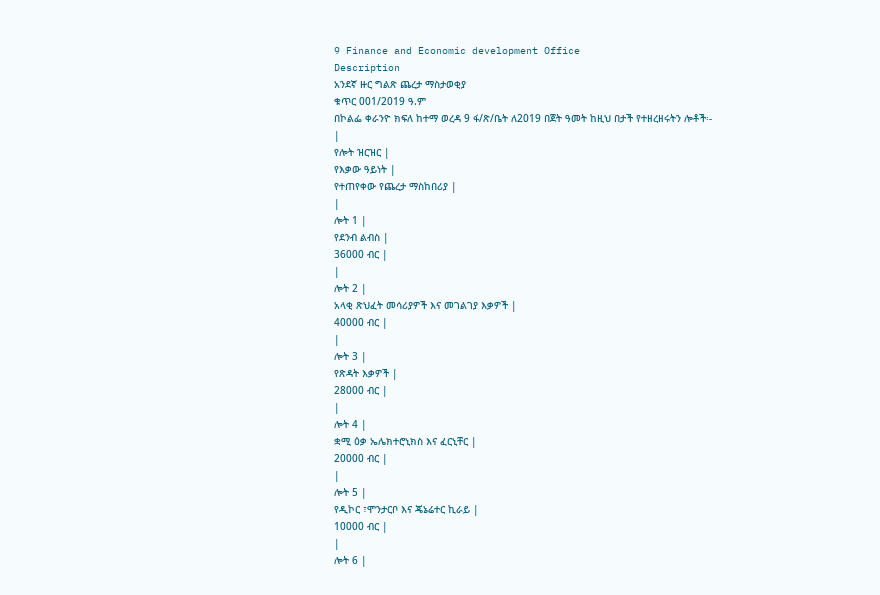9 Finance and Economic development Office
Description
አንደኛ ዙር ግልጽ ጨረታ ማስታወቂያ
ቁጥር 001/2019 ዓ.ም
በኮልፌ ቀራንዮ ክፍለ ከተማ ወረዳ 9 ፋ/ጽ/ቤት ለ2019 በጀት ዓመት ከዚህ በታች የተዘረዘሩትን ሎቶች፡-
|
የሎት ዝርዝር |
የእቃው ዓይነት |
የተጠየቀው የጨረታ ማስከበሪያ |
|
ሎት 1 |
የደንብ ልብስ |
36000 ብር |
|
ሎት 2 |
አላቂ ጽህፈት መሳሪያዎች እና መገልገያ እቃዎች |
40000 ብር |
|
ሎት 3 |
የጽዳት እቃዎች |
28000 ብር |
|
ሎት 4 |
ቋሚ ዕቃ ኤሌክተሮኒክስ እና ፈርኒቸር |
20000 ብር |
|
ሎት 5 |
የዲኮር ፣ሞንታርቦ እና ጄኔሬተር ኪራይ |
10000 ብር |
|
ሎት 6 |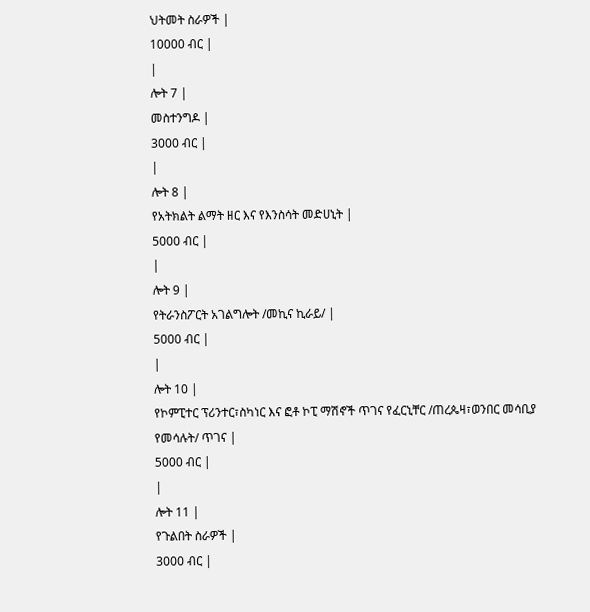ህትመት ስራዎች |
10000 ብር |
|
ሎት 7 |
መስተንግዶ |
3000 ብር |
|
ሎት 8 |
የአትክልት ልማት ዘር እና የእንስሳት መድሀኒት |
5000 ብር |
|
ሎት 9 |
የትራንስፖርት አገልግሎት /መኪና ኪራይ/ |
5000 ብር |
|
ሎት 10 |
የኮምፒተር ፕሪንተር፣ስካነር እና ፎቶ ኮፒ ማሽኖች ጥገና የፈርኒቸር /ጠረጴዛ፣ወንበር መሳቢያ የመሳሉት/ ጥገና |
5000 ብር |
|
ሎት 11 |
የጉልበት ስራዎች |
3000 ብር |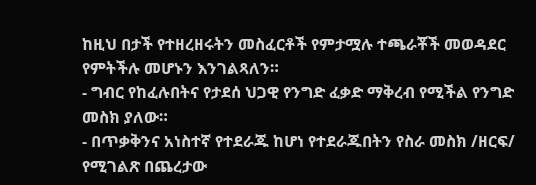ከዚህ በታች የተዘረዘሩትን መስፈርቶች የምታሟሉ ተጫራቾች መወዳደር የምትችሉ መሆኑን እንገልጻለን።
- ግብር የከፈሉበትና የታደሰ ህጋዊ የንግድ ፈቃድ ማቅረብ የሚችል የንግድ መስክ ያለው።
- በጥቃቅንና አነስተኛ የተደራጁ ከሆነ የተደራጁበትን የስራ መስክ /ዘርፍ/ የሚገልጽ በጨረታው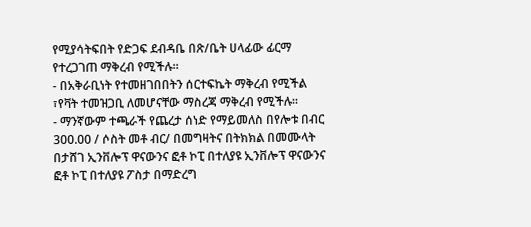የሚያሳትፍበት የድጋፍ ደብዳቤ በጽ/ቤት ሀላፊው ፊርማ የተረጋገጠ ማቅረብ የሚችሉ።
- በአቅራቢነት የተመዘገበበትን ሰርተፍኬት ማቅረብ የሚችል ፣የቫት ተመዝጋቢ ለመሆናቸው ማስረጃ ማቅረብ የሚችሉ።
- ማንኛውም ተጫራች የጨረታ ሰነድ የማይመለስ በየሎቱ በብር 300.00 / ሶስት መቶ ብር/ በመግዛትና በትክክል በመሙላት በታሸገ ኢንቨሎፕ ዋናውንና ፎቶ ኮፒ በተለያዩ ኢንቨሎፕ ዋናውንና ፎቶ ኮፒ በተለያዩ ፖስታ በማድረግ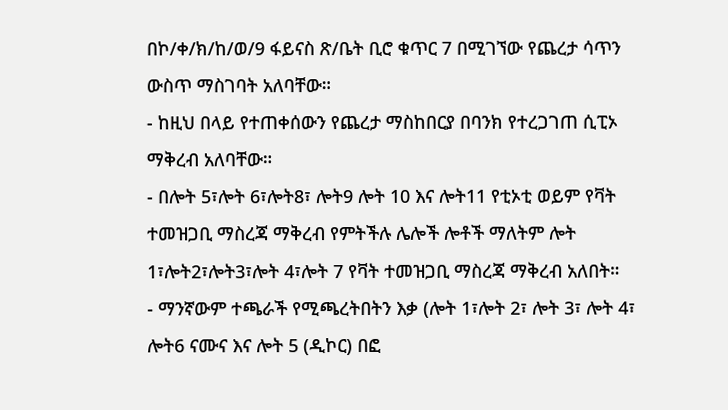በኮ/ቀ/ክ/ከ/ወ/9 ፋይናስ ጽ/ቤት ቢሮ ቁጥር 7 በሚገኘው የጨረታ ሳጥን ውስጥ ማስገባት አለባቸው።
- ከዚህ በላይ የተጠቀሰውን የጨረታ ማስከበርያ በባንክ የተረጋገጠ ሲፒኦ ማቅረብ አለባቸው።
- በሎት 5፣ሎት 6፣ሎት8፣ ሎት9 ሎት 10 እና ሎት11 የቲኦቲ ወይም የቫት ተመዝጋቢ ማስረጃ ማቅረብ የምትችሉ ሌሎች ሎቶች ማለትም ሎት 1፣ሎት2፣ሎት3፣ሎት 4፣ሎት 7 የቫት ተመዝጋቢ ማስረጃ ማቅረብ አለበት።
- ማንኛውም ተጫራች የሚጫረትበትን እቃ (ሎት 1፣ሎት 2፣ ሎት 3፣ ሎት 4፣ ሎት6 ናሙና እና ሎት 5 (ዲኮር) በፎ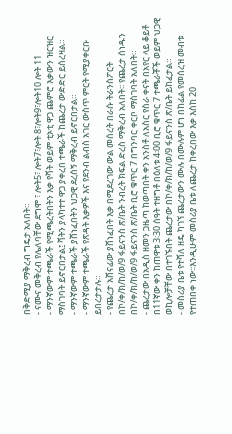በቅድሚያ ማቅረብ ግዴታ አለበት።
- ናሙና መቅረብ የሌለባቸው ደግሞ ፣ ሎት5፣ ሎት7፣ሎት 8፣ሎት9፣ሎት10 ሎት 11
- ማንኛውም ተጫራች የሚጫረትበትን እቃ የቫት ወይም ቲኦቲ ዋጋ ጨምሮ እቃውን ዝርዝር ማስገባት ይኖርበታል፤ ቫትን ያላካተተ ዋጋ ያቀረበ ተጫራች ከጨረታ ውድድር ይሰረዛል።
- ማንኛውም ተጫራች ያሸነፈበትን ህጋዊ ደረሰኝ ማቅረብ ይኖርበታል።
- ማንኛውም ተጫራች የጽዳት እቃዎች እና የደንብ ልብስ አገር ውስጥ ምርት የሚያቀርቡ ይበረታታሉ።
- የጨረታ አሸናፊው ያሸነፈበት እቃ በሚደረገው ውል መሰረት በራሱ ትራንስፖርት በኮ/ቀ/ክ/ከ/ወ/9 ፋይናንስ ጽ/ቤት ንብረት ክፍል ድረስ ማቅረብ አለበት፡፡ የጨረታ ሰነዱን በኮ/ቀ/ክ/ከ/ወ/9 ፋይናንስ ጽ/ቤት ቢሮ ቁጥር 7 በግንባር ቀርቦ ማስገባት አለበት።
- ጨረታው በአዲስ ዘመን ጋዜጣ ከወጣበት ቀን አንስቶ ለአስር የስራ ቀናት በአየር ላይ ቆይቶ በ11ኛው ቀን ከጠዋቱ 3፡30 ሰዓት ተዘግቶ በዕለቱ 4፡00 ቢሮ ቁጥር 7 ተጫራቾች ወይም ህጋዊ ወኪሎቻቸው በተገኙበት ጨረታው በኮ/ቀ/ክ/ከ/ወ/9 ፋይናንስ ጽ/ቤት ይከፈታል።
- መስሪያ ቤቱ የተሻለ ዘዴ ካገኘ ጨረታውን ሙሉ በሙሉም ሆነ በከፊል የመሰረዝ መብቱ የተጠበቀ ነው፡፡እንዲሁም መስሪያ ቤቱ ለጨረታ ከቀረበው እቃ እስከ 20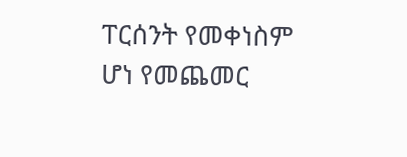ፐርሰንት የመቀነስም ሆነ የመጨመር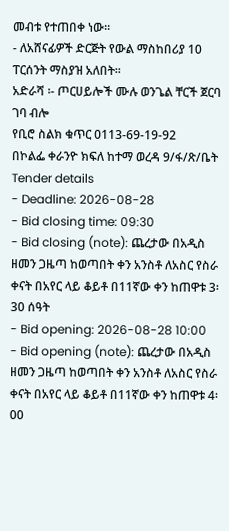መብቱ የተጠበቀ ነው።
- ለአሸናፊዎች ድርጅት የውል ማስከበሪያ 10 ፐርሰንት ማስያዝ አለበት።
አድራሻ ፡- ጦርሀይሎች ሙሉ ወንጌል ቸርች ጀርባ ገባ ብሎ
የቢሮ ስልክ ቁጥር 0113-69-19-92
በኮልፌ ቀራንዮ ክፍለ ከተማ ወረዳ 9/ፋ/ጽ/ቤት
Tender details
- Deadline: 2026-08-28
- Bid closing time: 09:30
- Bid closing (note): ጨረታው በአዲስ ዘመን ጋዜጣ ከወጣበት ቀን አንስቶ ለአስር የስራ ቀናት በአየር ላይ ቆይቶ በ11ኛው ቀን ከጠዋቱ 3፡30 ሰዓት
- Bid opening: 2026-08-28 10:00
- Bid opening (note): ጨረታው በአዲስ ዘመን ጋዜጣ ከወጣበት ቀን አንስቶ ለአስር የስራ ቀናት በአየር ላይ ቆይቶ በ11ኛው ቀን ከጠዋቱ 4፡00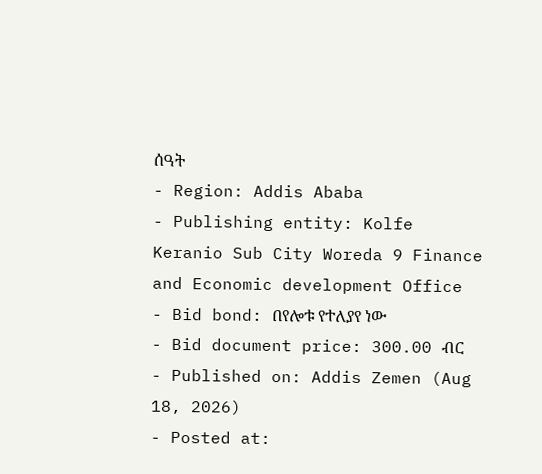ሰዓት
- Region: Addis Ababa
- Publishing entity: Kolfe Keranio Sub City Woreda 9 Finance and Economic development Office
- Bid bond: በየሎቱ የተለያየ ነው
- Bid document price: 300.00 ብር
- Published on: Addis Zemen (Aug 18, 2026)
- Posted at: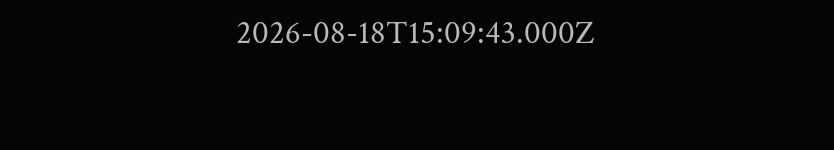2026-08-18T15:09:43.000Z